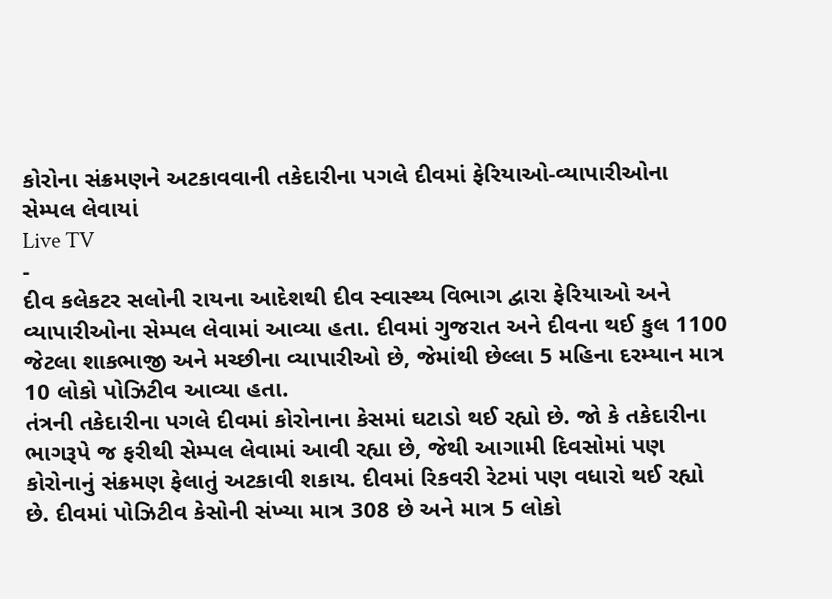કોરોના સંક્રમણને અટકાવવાની તકેદારીના પગલે દીવમાં ફેરિયાઓ-વ્યાપારીઓના સેમ્પલ લેવાયાં
Live TV
-
દીવ કલેકટર સલોની રાયના આદેશથી દીવ સ્વાસ્થ્ય વિભાગ દ્વારા ફેરિયાઓ અને વ્યાપારીઓના સેમ્પલ લેવામાં આવ્યા હતા. દીવમાં ગુજરાત અને દીવના થઈ કુલ 1100 જેટલા શાકભાજી અને મચ્છીના વ્યાપારીઓ છે, જેમાંથી છેલ્લા 5 મહિના દરમ્યાન માત્ર 10 લોકો પોઝિટીવ આવ્યા હતા.
તંત્રની તકેદારીના પગલે દીવમાં કોરોનાના કેસમાં ઘટાડો થઈ રહ્યો છે. જો કે તકેદારીના ભાગરૂપે જ ફરીથી સેમ્પલ લેવામાં આવી રહ્યા છે, જેથી આગામી દિવસોમાં પણ કોરોનાનું સંક્રમણ ફેલાતું અટકાવી શકાય. દીવમાં રિકવરી રેટમાં પણ વધારો થઈ રહ્યો છે. દીવમાં પોઝિટીવ કેસોની સંખ્યા માત્ર 308 છે અને માત્ર 5 લોકો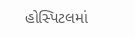હોસ્પિટલમાં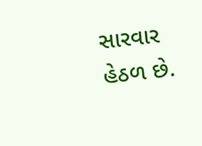સારવાર હેઠળ છે.